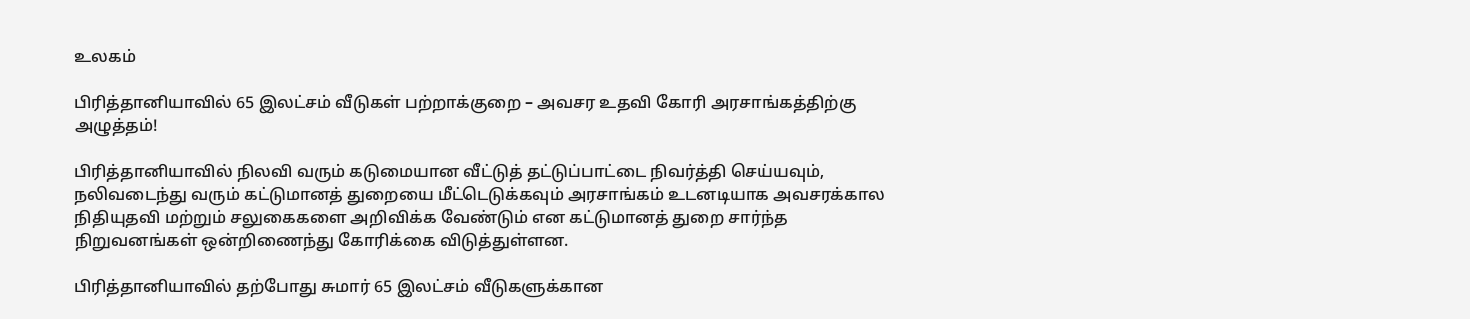உலகம்

பிரித்தானியாவில் 65 இலட்சம் வீடுகள் பற்றாக்குறை – அவசர உதவி கோரி அரசாங்கத்திற்கு அழுத்தம்!

பிரித்தானியாவில் நிலவி வரும் கடுமையான வீட்டுத் தட்டுப்பாட்டை நிவர்த்தி செய்யவும், நலிவடைந்து வரும் கட்டுமானத் துறையை மீட்டெடுக்கவும் அரசாங்கம் உடனடியாக அவசரக்கால நிதியுதவி மற்றும் சலுகைகளை அறிவிக்க வேண்டும் என கட்டுமானத் துறை சார்ந்த நிறுவனங்கள் ஒன்றிணைந்து கோரிக்கை விடுத்துள்ளன.

பிரித்தானியாவில் தற்போது சுமார் 65 இலட்சம் வீடுகளுக்கான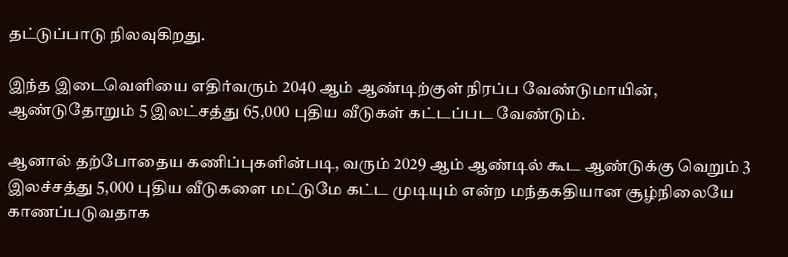தட்டுப்பாடு நிலவுகிறது.

இந்த இடைவெளியை எதிர்வரும் 2040 ஆம் ஆண்டிற்குள் நிரப்ப வேண்டுமாயின், ஆண்டுதோறும் 5 இலட்சத்து 65,000 புதிய வீடுகள் கட்டப்பட வேண்டும்.

ஆனால் தற்போதைய கணிப்புகளின்படி, வரும் 2029 ஆம் ஆண்டில் கூட ஆண்டுக்கு வெறும் 3 இலச்சத்து 5,000 புதிய வீடுகளை மட்டுமே கட்ட முடியும் என்ற மந்தகதியான சூழ்நிலையே காணப்படுவதாக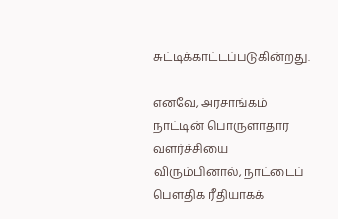சுட்டிக்காட்டப்படுகின்றது.

எனவே, அரசாங்கம் நாட்டின் பொருளாதார வளர்ச்சியை விரும்பினால், நாட்டைப் பௌதிக ரீதியாகக்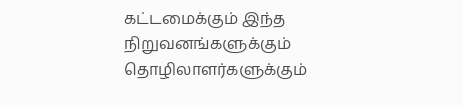கட்டமைக்கும் இந்த நிறுவனங்களுக்கும் தொழிலாளர்களுக்கும்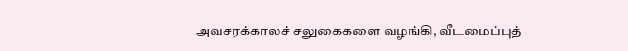அவசரக்காலச் சலுகைகளை வழங்கி, வீடமைப்புத்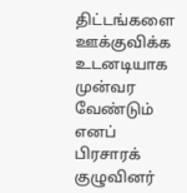திட்டங்களை ஊக்குவிக்க உடனடியாக முன்வர வேண்டும் எனப் பிரசாரக் குழுவினர்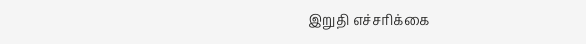இறுதி எச்சரிக்கை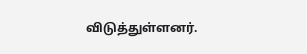விடுத்துள்ளனர்.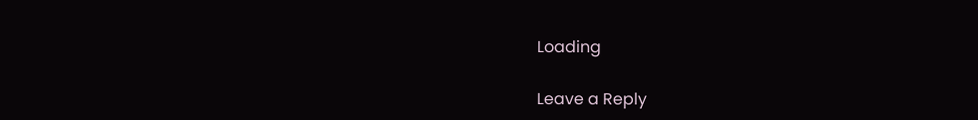Loading

Leave a Reply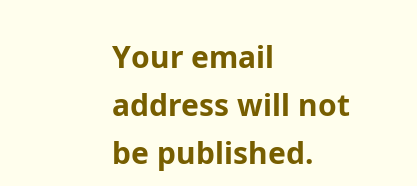Your email address will not be published.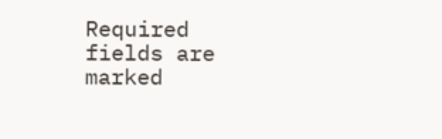Required fields are marked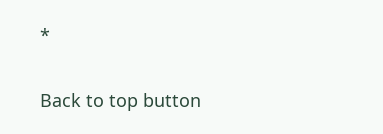*

Back to top button